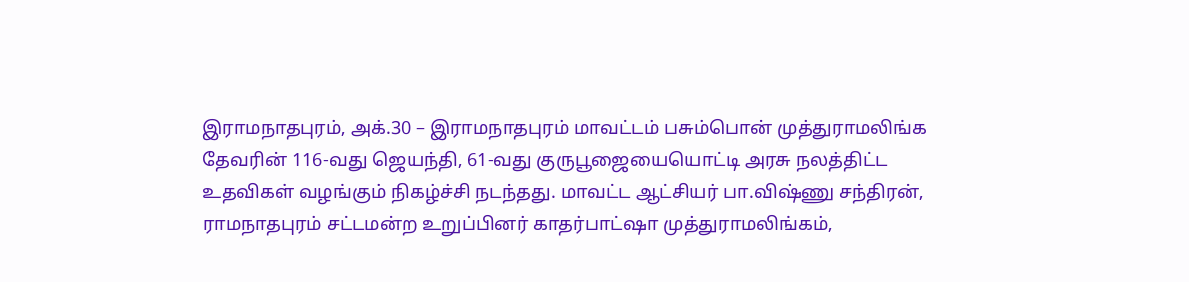இராமநாதபுரம், அக்.30 – இராமநாதபுரம் மாவட்டம் பசும்பொன் முத்துராமலிங்க தேவரின் 116-வது ஜெயந்தி, 61-வது குருபூஜையையொட்டி அரசு நலத்திட்ட உதவிகள் வழங்கும் நிகழ்ச்சி நடந்தது. மாவட்ட ஆட்சியர் பா.விஷ்ணு சந்திரன், ராமநாதபுரம் சட்டமன்ற உறுப்பினர் காதர்பாட்ஷா முத்துராமலிங்கம்,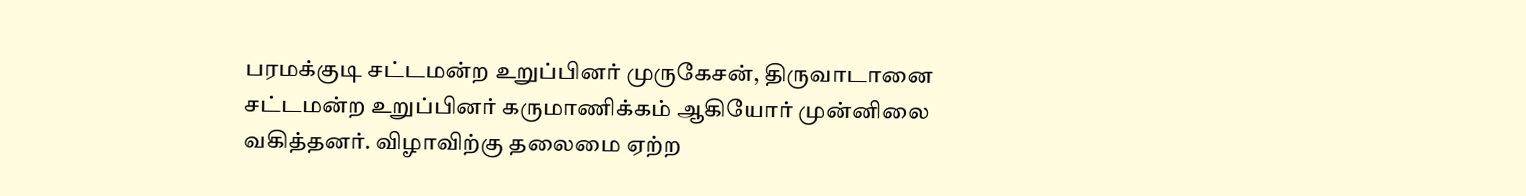பரமக்குடி சட்டமன்ற உறுப்பினர் முருகேசன், திருவாடானை சட்டமன்ற உறுப்பினர் கருமாணிக்கம் ஆகியோர் முன்னிலை வகித்தனர். விழாவிற்கு தலைமை ஏற்ற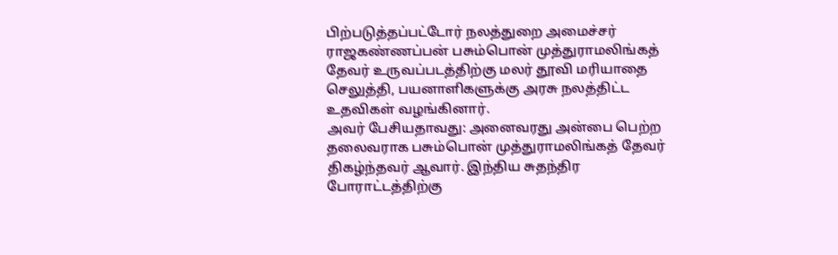பிற்படுத்தப்பட்டோர் நலத்துறை அமைச்சர் ராஜகண்ணப்பன் பசும்பொன் முத்துராமலிங்கத் தேவர் உருவப்படத்திற்கு மலர் தூவி மரியாதை செலுத்தி, பயனாளிகளுக்கு அரசு நலத்திட்ட உதவிகள் வழங்கினார்.
அவர் பேசியதாவது: அனைவரது அன்பை பெற்ற தலைவராக பசும்பொன் முத்துராமலிங்கத் தேவர் திகழ்ந்தவர் ஆவார். இந்திய சுதந்திர போராட்டத்திற்கு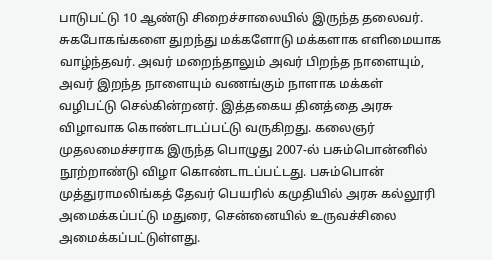பாடுபட்டு 10 ஆண்டு சிறைச்சாலையில் இருந்த தலைவர். சுகபோகங்களை துறந்து மக்களோடு மக்களாக எளிமையாக வாழ்ந்தவர். அவர் மறைந்தாலும் அவர் பிறந்த நாளையும், அவர் இறந்த நாளையும் வணங்கும் நாளாக மக்கள் வழிபட்டு செல்கின்றனர். இத்தகைய தினத்தை அரசு விழாவாக கொண்டாடப்பட்டு வருகிறது. கலைஞர் முதலமைச்சராக இருந்த பொழுது 2007-ல் பசும்பொன்னில் நூற்றாண்டு விழா கொண்டாடப்பட்டது. பசும்பொன் முத்துராமலிங்கத் தேவர் பெயரில் கமுதியில் அரசு கல்லூரி அமைக்கப்பட்டு மதுரை, சென்னையில் உருவச்சிலை அமைக்கப்பட்டுள்ளது.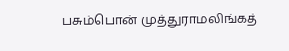பசும்பொன் முத்துராமலிங்கத்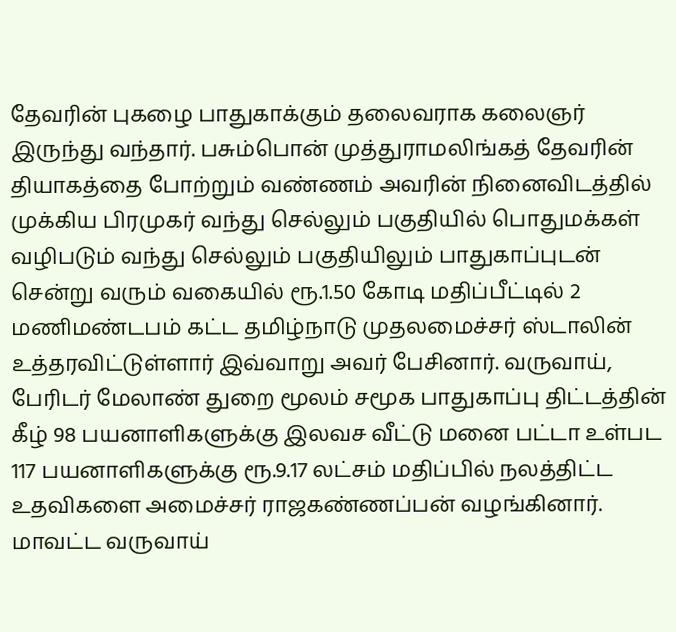தேவரின் புகழை பாதுகாக்கும் தலைவராக கலைஞர் இருந்து வந்தார். பசும்பொன் முத்துராமலிங்கத் தேவரின் தியாகத்தை போற்றும் வண்ணம் அவரின் நினைவிடத்தில் முக்கிய பிரமுகர் வந்து செல்லும் பகுதியில் பொதுமக்கள் வழிபடும் வந்து செல்லும் பகுதியிலும் பாதுகாப்புடன் சென்று வரும் வகையில் ரூ.1.50 கோடி மதிப்பீட்டில் 2 மணிமண்டபம் கட்ட தமிழ்நாடு முதலமைச்சர் ஸ்டாலின் உத்தரவிட்டுள்ளார் இவ்வாறு அவர் பேசினார். வருவாய், பேரிடர் மேலாண் துறை மூலம் சமூக பாதுகாப்பு திட்டத்தின் கீழ் 98 பயனாளிகளுக்கு இலவச வீட்டு மனை பட்டா உள்பட 117 பயனாளிகளுக்கு ரூ.9.17 லட்சம் மதிப்பில் நலத்திட்ட உதவிகளை அமைச்சர் ராஜகண்ணப்பன் வழங்கினார். மாவட்ட வருவாய்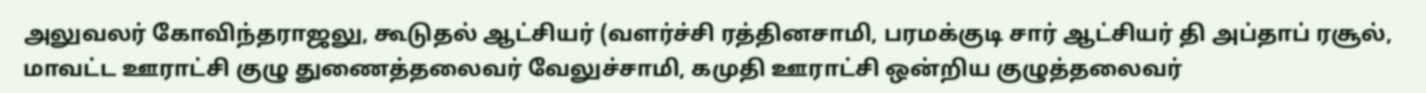அலுவலர் கோவிந்தராஜலு, கூடுதல் ஆட்சியர் (வளர்ச்சி ரத்தினசாமி, பரமக்குடி சார் ஆட்சியர் தி அப்தாப் ரசூல், மாவட்ட ஊராட்சி குழு துணைத்தலைவர் வேலுச்சாமி, கமுதி ஊராட்சி ஒன்றிய குழுத்தலைவர்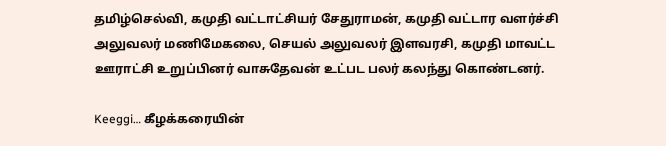தமிழ்செல்வி, கமுதி வட்டாட்சியர் சேதுராமன், கமுதி வட்டார வளர்ச்சி அலுவலர் மணிமேகலை, செயல் அலுவலர் இளவரசி, கமுதி மாவட்ட ஊராட்சி உறுப்பினர் வாசுதேவன் உட்பட பலர் கலந்து கொண்டனர்.

Keeggi… கீழக்கரையின்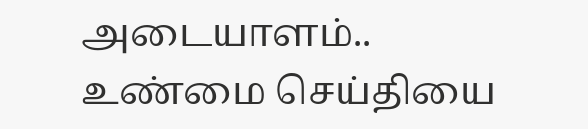அடையாளம்..
உண்மை செய்தியை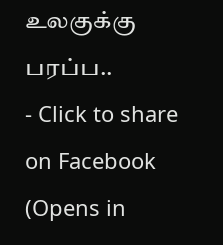உலகுக்கு பரப்ப..
- Click to share on Facebook (Opens in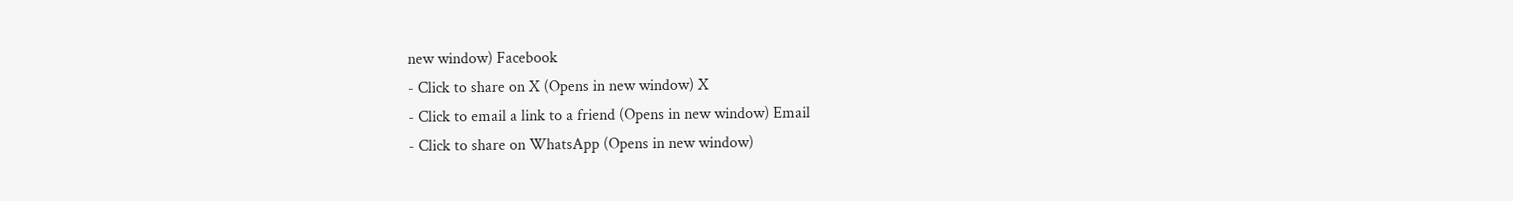new window) Facebook
- Click to share on X (Opens in new window) X
- Click to email a link to a friend (Opens in new window) Email
- Click to share on WhatsApp (Opens in new window)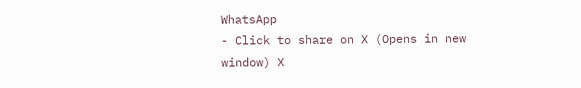WhatsApp
- Click to share on X (Opens in new window) X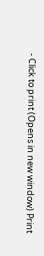- Click to print (Opens in new window) Print